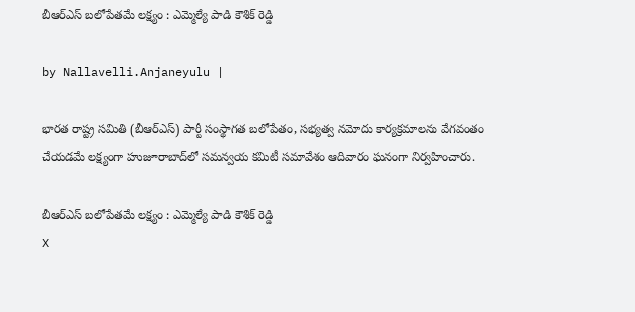బీఆర్ఎస్ బలోపేతమే లక్ష్యం : ఎమ్మెల్యే పాడి కౌశిక్ రెడ్డి

by Nallavelli.Anjaneyulu |

భారత రాష్ట్ర సమితి (బీఆర్ఎస్) పార్టీ సంస్థాగత బలోపేతం, సభ్యత్వ నమోదు కార్యక్రమాలను వేగవంతం చేయడమే లక్ష్యంగా హుజూరాబాద్‌లో సమన్వయ కమిటీ సమావేశం ఆదివారం ఘనంగా నిర్వహించారు.

బీఆర్ఎస్ బలోపేతమే లక్ష్యం : ఎమ్మెల్యే పాడి కౌశిక్ రెడ్డి
X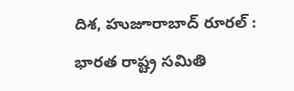దిశ, హుజూరాబాద్ రూరల్ : భారత రాష్ట్ర సమితి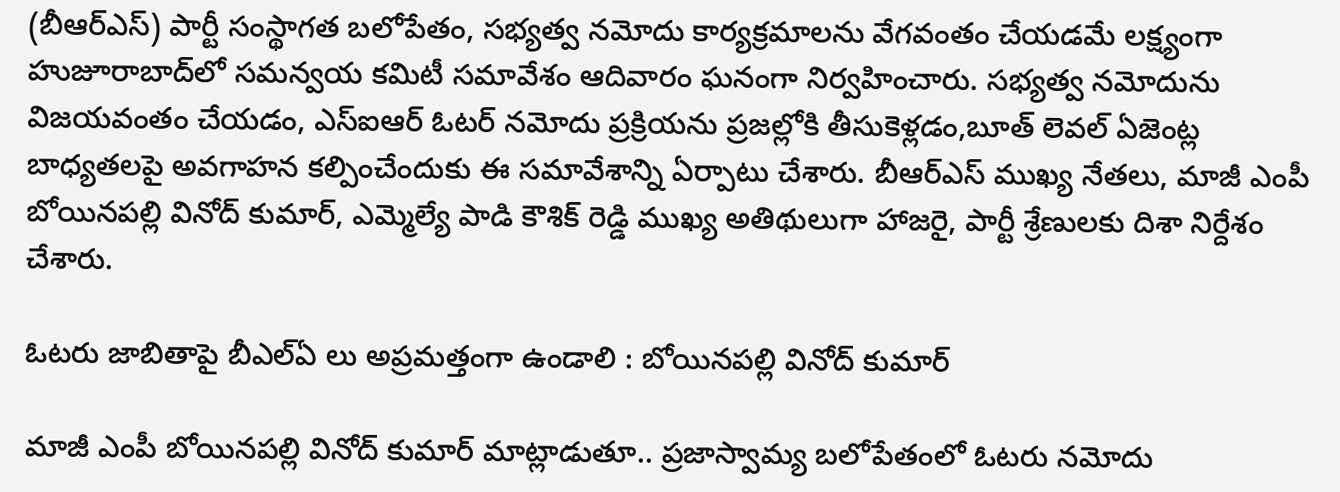(బీఆర్ఎస్) పార్టీ సంస్థాగత బలోపేతం, సభ్యత్వ నమోదు కార్యక్రమాలను వేగవంతం చేయడమే లక్ష్యంగా హుజూరాబాద్‌లో సమన్వయ కమిటీ సమావేశం ఆదివారం ఘనంగా నిర్వహించారు. సభ్యత్వ నమోదును విజయవంతం చేయడం, ఎస్ఐఆర్ ఓటర్ నమోదు ప్రక్రియను ప్రజల్లోకి తీసుకెళ్లడం,బూత్ లెవల్ ఏజెంట్ల బాధ్యతలపై అవగాహన కల్పించేందుకు ఈ సమావేశాన్ని ఏర్పాటు చేశారు. బీఆర్ఎస్ ముఖ్య నేతలు, మాజీ ఎంపీ బోయినపల్లి వినోద్ కుమార్, ఎమ్మెల్యే పాడి కౌశిక్ రెడ్డి ముఖ్య అతిథులుగా హాజరై, పార్టీ శ్రేణులకు దిశా నిర్దేశం చేశారు.

ఓటరు జాబితాపై బీఎల్ఏ లు అప్రమత్తంగా ఉండాలి : బోయినపల్లి వినోద్ కుమార్

మాజీ ఎంపీ బోయినపల్లి వినోద్ కుమార్ మాట్లాడుతూ.. ప్రజాస్వామ్య బలోపేతంలో ఓటరు నమోదు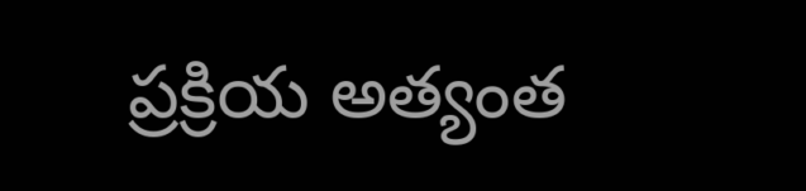ప్రక్రియ అత్యంత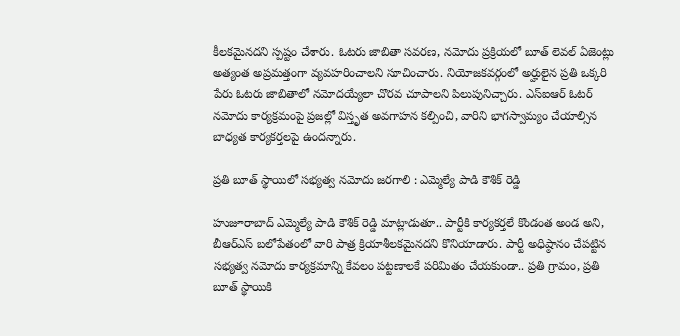కీలకమైనదని స్పష్టం చేశారు. ఓటరు జాబితా సవరణ, నమోదు ప్రక్రియలో బూత్ లెవల్ ఏజెంట్లు అత్యంత అప్రమత్తంగా వ్యవహరించాలని సూచించారు. నియోజకవర్గంలో అర్హులైన ప్రతి ఒక్కరి పేరు ఓటరు జాబితాలో నమోదయ్యేలా చొరవ చూపాలని పిలుపునిచ్చారు. ఎస్ఐఆర్ ఓటర్ నమోదు కార్యక్రమంపై ప్రజల్లో విస్తృత అవగాహన కల్పించి, వారిని భాగస్వామ్యం చేయాల్సిన బాధ్యత కార్యకర్తలపై ఉందన్నారు.

ప్రతి బూత్ స్థాయిలో సభ్యత్వ నమోదు జరగాలి : ఎమ్మెల్యే పాడి కౌశిక్ రెడ్డి

హుజూరాబాద్ ఎమ్మెల్యే పాడి కౌశిక్ రెడ్డి మాట్లాడుతూ.. పార్టీకి కార్యకర్తలే కొండంత అండ అని, బీఆర్ఎస్ బలోపేతంలో వారి పాత్ర క్రియాశీలకమైనదని కొనియాడారు. పార్టీ అధిష్ఠానం చేపట్టిన సభ్యత్వ నమోదు కార్యక్రమాన్ని కేవలం పట్టణాలకే పరిమితం చేయకుండా.. ప్రతి గ్రామం, ప్రతి బూత్ స్థాయికి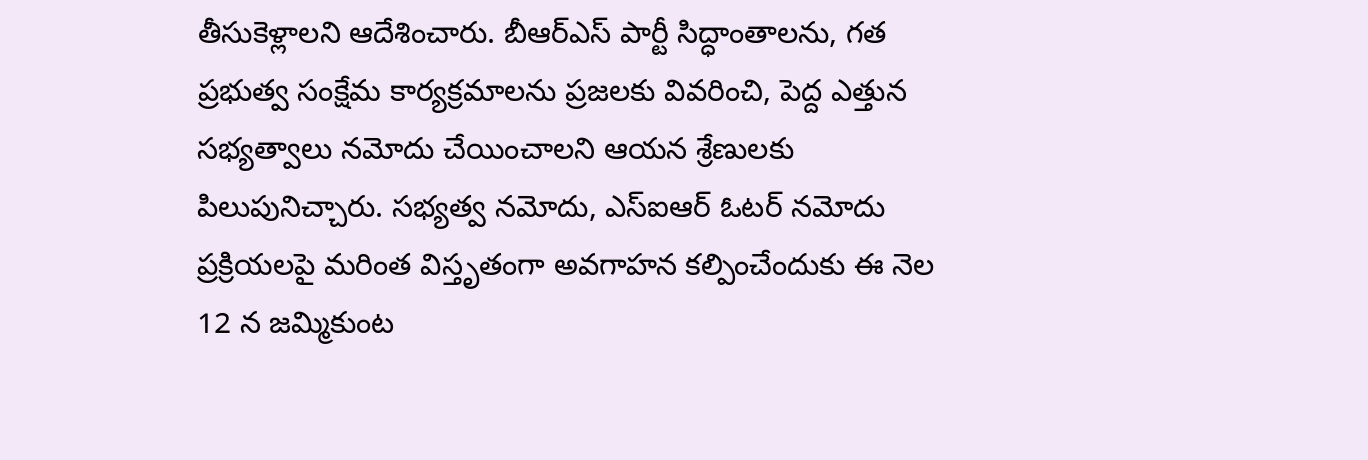తీసుకెళ్లాలని ఆదేశించారు. బీఆర్ఎస్ పార్టీ సిద్ధాంతాలను, గత ప్రభుత్వ సంక్షేమ కార్యక్రమాలను ప్రజలకు వివరించి, పెద్ద ఎత్తున సభ్యత్వాలు నమోదు చేయించాలని ఆయన శ్రేణులకు పిలుపునిచ్చారు. సభ్యత్వ నమోదు, ఎస్ఐఆర్ ఓటర్ నమోదు ప్రక్రియలపై మరింత విస్తృతంగా అవగాహన కల్పించేందుకు ఈ నెల 12 న జమ్మికుంట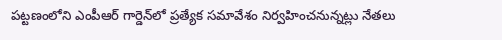పట్టణంలోని ఎంపీఆర్ గార్డెన్‌లో ప్రత్యేక సమావేశం నిర్వహించనున్నట్లు నేతలు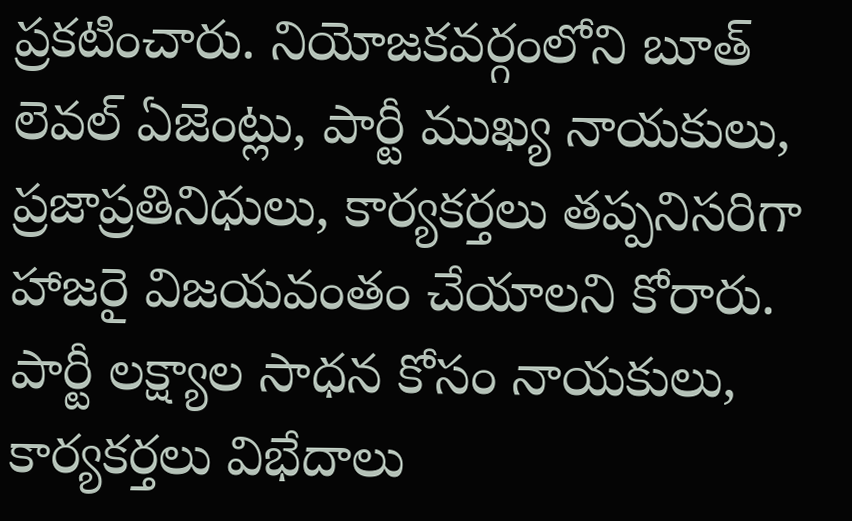ప్రకటించారు. నియోజకవర్గంలోని బూత్ లెవల్ ఏజెంట్లు, పార్టీ ముఖ్య నాయకులు, ప్రజాప్రతినిధులు, కార్యకర్తలు తప్పనిసరిగా హాజరై విజయవంతం చేయాలని కోరారు. పార్టీ లక్ష్యాల సాధన కోసం నాయకులు, కార్యకర్తలు విభేదాలు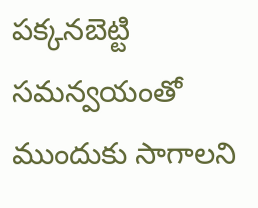పక్కనబెట్టి సమన్వయంతో ముందుకు సాగాలని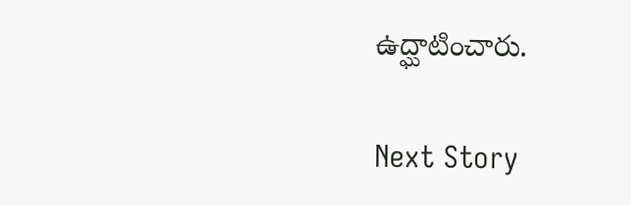ఉద్ఘాటించారు.

Next Story